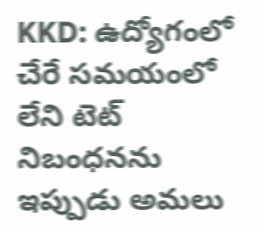KKD: ఉద్యోగంలో చేరే సమయంలో లేని టెట్ నిబంధనను ఇప్పుడు అమలు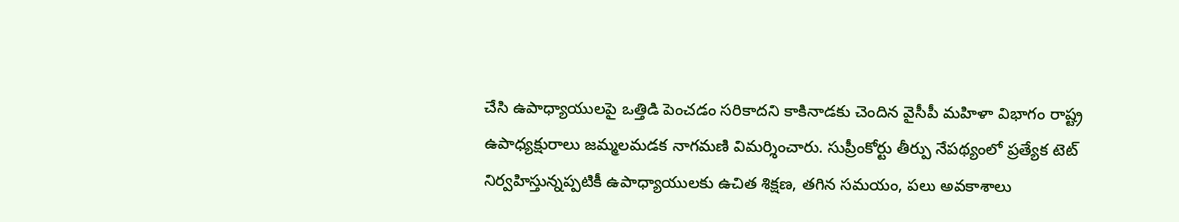చేసి ఉపాధ్యాయులపై ఒత్తిడి పెంచడం సరికాదని కాకినాడకు చెందిన వైసీపీ మహిళా విభాగం రాష్ట్ర ఉపాధ్యక్షురాలు జమ్మలమడక నాగమణి విమర్శించారు. సుప్రీంకోర్టు తీర్పు నేపథ్యంలో ప్రత్యేక టెట్ నిర్వహిస్తున్నప్పటికీ ఉపాధ్యాయులకు ఉచిత శిక్షణ, తగిన సమయం, పలు అవకాశాలు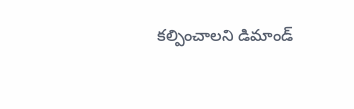కల్పించాలని డిమాండ్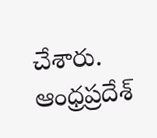చేశారు.
ఆంధ్రప్రదేశ్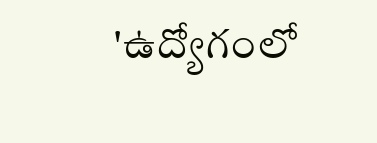'ఉద్యోగంలో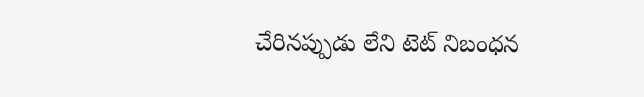చేరినప్పుడు లేని టెట్ నిబంధన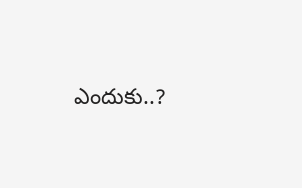ఎందుకు..?